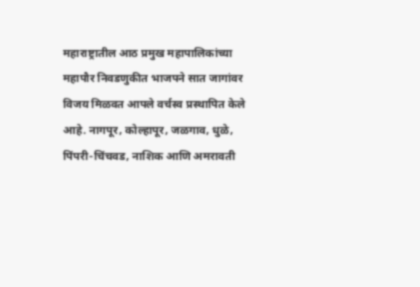महाराष्ट्रातील आठ प्रमुख महापालिकांच्या महापौर निवडणुकीत भाजपने सात जागांवर विजय मिळवत आपले वर्चस्व प्रस्थापित केले आहे. नागपूर, कोल्हापूर, जळगाव, धुळे, पिंपरी-चिंचवड, नाशिक आणि अमरावती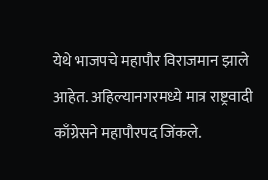येथे भाजपचे महापौर विराजमान झाले आहेत. अहिल्यानगरमध्ये मात्र राष्ट्रवादी काँग्रेसने महापौरपद जिंकले.